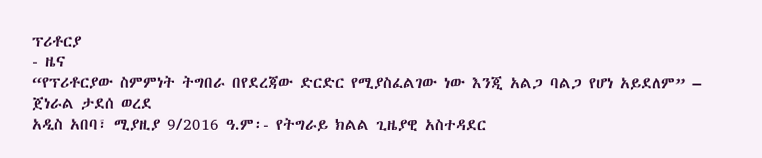ፕሪቶርያ
- ዜና
“የፕሪቶርያው ስምምነት ትግበራ በየደረጃው ድርድር የሚያስፈልገው ነው እንጂ አልጋ ባልጋ የሆነ አይደለም” – ጀነራል ታደሰ ወረደ
አዲስ አበባ፣ ሚያዚያ 9/2016 ዓ.ም፡- የትግራይ ክልል ጊዜያዊ አስተዳደር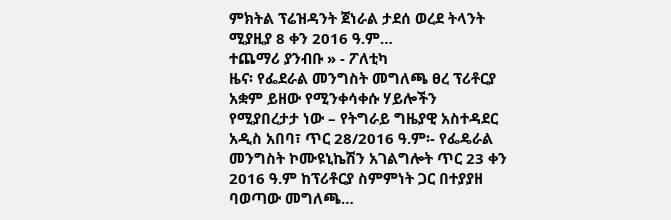ምክትል ፕሬዝዳንት ጀነራል ታደሰ ወረደ ትላንት ሚያዚያ 8 ቀን 2016 ዓ.ም…
ተጨማሪ ያንብቡ » - ፖለቲካ
ዜና፡ የፌደራል መንግስት መግለጫ ፀረ ፕሪቶርያ አቋም ይዘው የሚንቀሳቀሱ ሃይሎችን የሚያበረታታ ነው – የትግራይ ግዜያዊ አስተዳደር
አዲስ አበባ፣ ጥር 28/2016 ዓ.ም፡- የፌዴራል መንግስት ኮሙዩኒኬሽን አገልግሎት ጥር 23 ቀን 2016 ዓ.ም ከፕሪቶርያ ስምምነት ጋር በተያያዘ ባወጣው መግለጫ…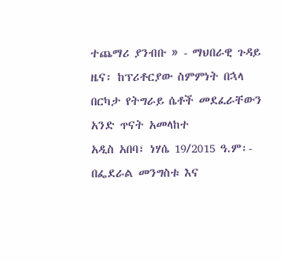ተጨማሪ ያንብቡ » - ማህበራዊ ጉዳይ
ዜና፡ ከፕሪቶርያው ስምምነት በኋላ በርካታ የትግራይ ሴቶች መደፈራቸውን አንድ ጥናት አመላከተ
አዲስ አበባ፣ ነሃሴ 19/2015 ዓ.ም፡- በፌደራል መንግስቱ እና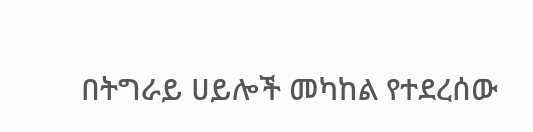በትግራይ ሀይሎች መካከል የተደረሰው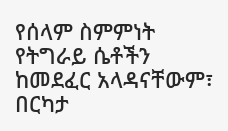የሰላም ስምምነት የትግራይ ሴቶችን ከመደፈር አላዳናቸውም፣ በርካታ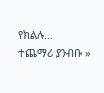የክልሉ…
ተጨማሪ ያንብቡ »